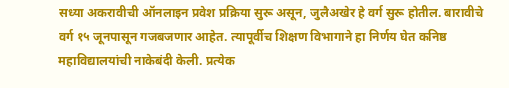सध्या अकरावीची ऑनलाइन प्रवेश प्रक्रिया सुरू असून, जुलैअखेर हे वर्ग सुरू होतील. बारावीचे वर्ग १५ जूनपासून गजबजणार आहेत. त्यापूर्वीच शिक्षण विभागाने हा निर्णय घेत कनिष्ठ महाविद्यालयांची नाकेबंदी केली. प्रत्येक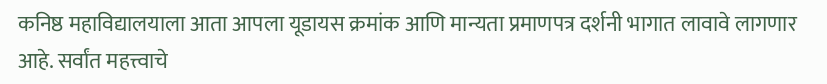कनिष्ठ महाविद्यालयाला आता आपला यूडायस क्रमांक आणि मान्यता प्रमाणपत्र दर्शनी भागात लावावे लागणार आहे. सर्वांत महत्त्वाचे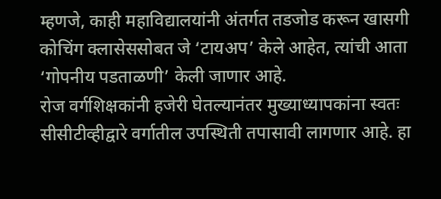म्हणजे, काही महाविद्यालयांनी अंतर्गत तडजोड करून खासगी कोचिंग क्लासेससोबत जे ‘टायअप’ केले आहेत, त्यांची आता ‘गोपनीय पडताळणी’ केली जाणार आहे.
रोज वर्गशिक्षकांनी हजेरी घेतल्यानंतर मुख्याध्यापकांना स्वतः सीसीटीव्हीद्वारे वर्गातील उपस्थिती तपासावी लागणार आहे. हा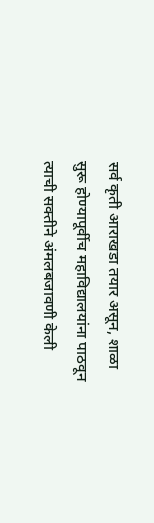सर्व कृती आराखडा तयार असून, शाळा सुरू होण्यापूर्वीच महाविद्यालयांना पाठवून त्याची सक्तीने अंमलबजावणी केली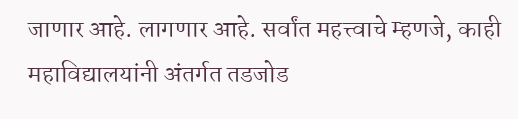जाणार आहे. लागणार आहे. सर्वांत महत्त्वाचे म्हणजे, काही महाविद्यालयांनी अंतर्गत तडजोड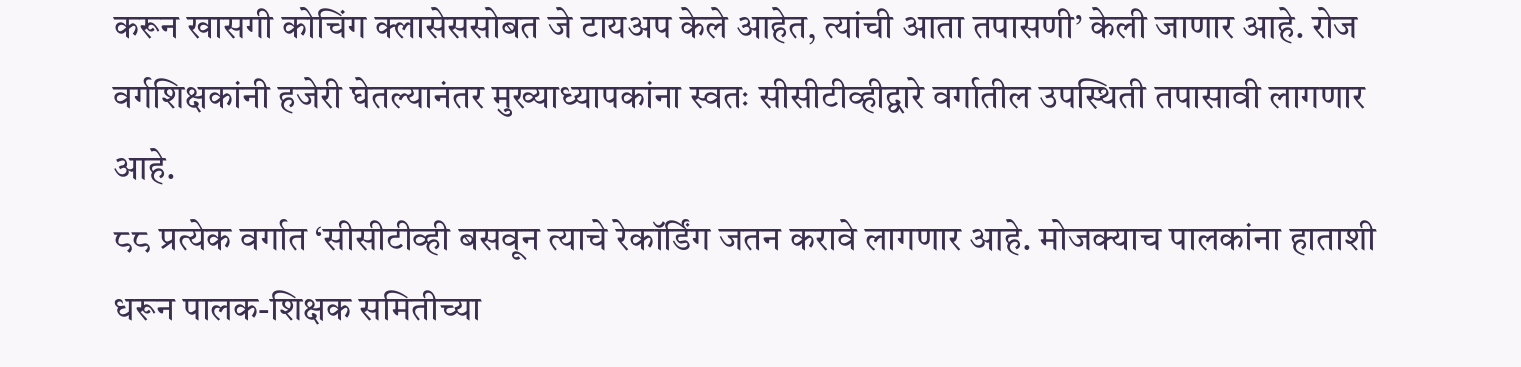करून खासगी कोचिंग क्लासेससोबत जे टायअप केले आहेत, त्यांची आता तपासणी’ केली जाणार आहे. रोज वर्गशिक्षकांनी हजेरी घेतल्यानंतर मुख्याध्यापकांना स्वतः सीसीटीव्हीद्वारे वर्गातील उपस्थिती तपासावी लागणार आहे.
८८ प्रत्येक वर्गात ‘सीसीटीव्ही बसवून त्याचे रेकॉर्डिंग जतन करावे लागणार आहे. मोजक्याच पालकांना हाताशी धरून पालक-शिक्षक समितीच्या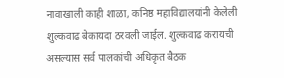नावाखाली काही शाळा, कनिष्ठ महाविद्यालयांनी केलेली शुल्कवाढ बेकायदा ठरवली जाईल. शुल्कवाढ करायची असल्यास सर्व पालकांची अधिकृत बैठक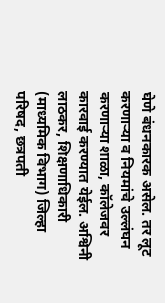घेणे बंधनकारक असेल. तर लूट करणाऱ्या व नियमांचे उल्लंघन करणाऱ्या शाळा, कॉलेजवर कारवाई करण्यात येईल. अश्विनी लाठकर, शिक्षणाधिकारी (माध्यमिक विभाग) जिल्हा परिषद, छत्रपती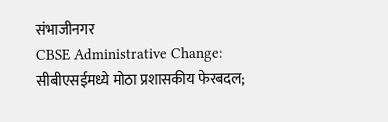संभाजीनगर
CBSE Administrative Change: सीबीएसईमध्ये मोठा प्रशासकीय फेरबदल;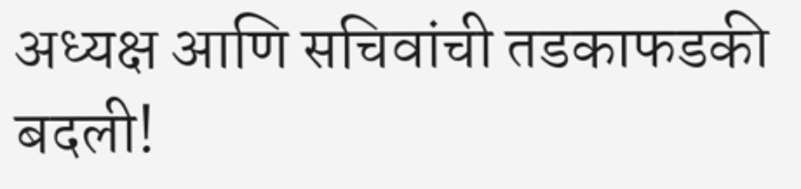अध्यक्ष आणि सचिवांची तडकाफडकी बदली!